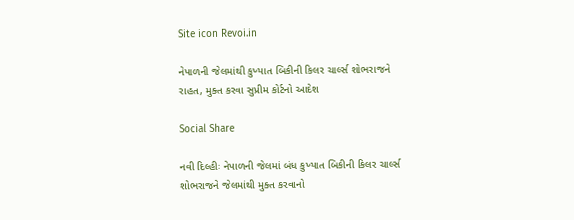Site icon Revoi.in

નેપાળની જેલમાંથી કુખ્યાત બિકીની કિલર ચાર્લ્સ શોભરાજને રાહત, મુક્ત કરવા સુપ્રીમ કોર્ટનો આદેશ

Social Share

નવી દિલ્હીઃ નેપાળની જેલમાં બંધ કુખ્યાત બિકીની કિલર ચાર્લ્સ શોભરાજને જેલમાંથી મુક્ત કરવાનો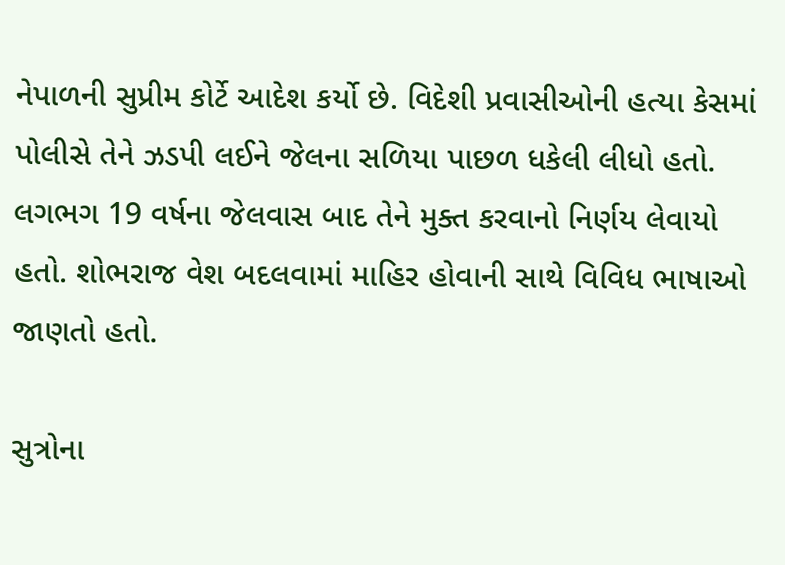નેપાળની સુપ્રીમ કોર્ટે આદેશ કર્યો છે. વિદેશી પ્રવાસીઓની હત્યા કેસમાં પોલીસે તેને ઝડપી લઈને જેલના સળિયા પાછળ ધકેલી લીધો હતો. લગભગ 19 વર્ષના જેલવાસ બાદ તેને મુક્ત કરવાનો નિર્ણય લેવાયો હતો. શોભરાજ વેશ બદલવામાં માહિર હોવાની સાથે વિવિધ ભાષાઓ જાણતો હતો.

સુત્રોના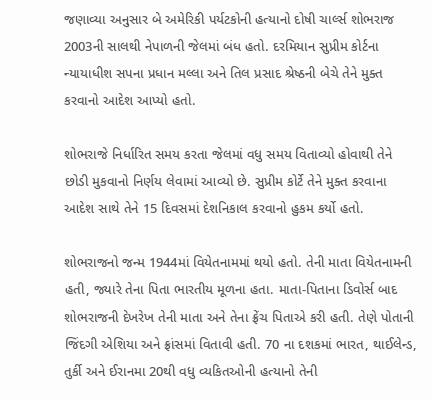જણાવ્યા અનુસાર બે અમેરિકી પર્યટકોની હત્યાનો દોષી ચાર્લ્સ શોભરાજ 2003ની સાલથી નેપાળની જેલમાં બંધ હતો. દરમિયાન સુપ્રીમ કોર્ટના ન્યાયાધીશ સપના પ્રધાન મલ્લા અને તિલ પ્રસાદ શ્રેષ્ઠની બેચે તેને મુક્ત કરવાનો આદેશ આપ્યો હતો.

શોભરાજે નિર્ધારિત સમય કરતા જેલમાં વધુ સમય વિતાવ્યો હોવાથી તેને છોડી મુકવાનો નિર્ણય લેવામાં આવ્યો છે. સુપ્રીમ કોર્ટે તેને મુક્ત કરવાના આદેશ સાથે તેને 15 દિવસમાં દેશનિકાલ કરવાનો હુકમ કર્યો હતો.

શોભરાજનો જન્મ 1944માં વિયેતનામમાં થયો હતો. તેની માતા વિયેતનામની હતી, જ્યારે તેના પિતા ભારતીય મૂળના હતા. માતા-પિતાના ડિવોર્સ બાદ શોભરાજની દેખરેખ તેની માતા અને તેના ફ્રેંચ પિતાએ કરી હતી. તેણે પોતાની જિંદગી એશિયા અને ફ્રાંસમાં વિતાવી હતી. 70 ના દશકમાં ભારત, થાઈલેન્ડ, તુર્કી અને ઈરાનમા 20થી વધુ વ્યકિતઓની હત્યાનો તેની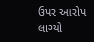ઉપર આરોપ લાગ્યો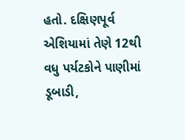હતો. દક્ષિણપૂર્વ એશિયામાં તેણે 12થી વધુ પર્યટકોને પાણીમાં ડૂબાડી,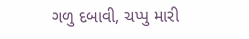ગળુ દબાવી, ચપ્પુ મારી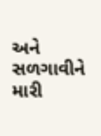અને સળગાવીને મારી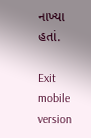નાખ્યા હતાં.

Exit mobile version